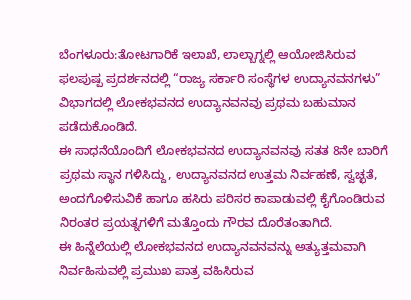ಬೆಂಗಳೂರು:ತೋಟಗಾರಿಕೆ ಇಲಾಖೆ, ಲಾಲ್ಬಾಗ್ನಲ್ಲಿ ಆಯೋಜಿಸಿರುವ ಫಲಪುಷ್ಪ ಪ್ರದರ್ಶನದಲ್ಲಿ “ರಾಜ್ಯ ಸರ್ಕಾರಿ ಸಂಸ್ಥೆಗಳ ಉದ್ಯಾನವನಗಳು” ವಿಭಾಗದಲ್ಲಿ ಲೋಕಭವನದ ಉದ್ಯಾನವನವು ಪ್ರಥಮ ಬಹುಮಾನ ಪಡೆದುಕೊಂಡಿದೆ.
ಈ ಸಾಧನೆಯೊಂದಿಗೆ ಲೋಕಭವನದ ಉದ್ಯಾನವನವು ಸತತ 8ನೇ ಬಾರಿಗೆ ಪ್ರಥಮ ಸ್ಥಾನ ಗಳಿಸಿದ್ದು, ಉದ್ಯಾನವನದ ಉತ್ತಮ ನಿರ್ವಹಣೆ, ಸ್ವಚ್ಛತೆ, ಅಂದಗೊಳಿಸುವಿಕೆ ಹಾಗೂ ಹಸಿರು ಪರಿಸರ ಕಾಪಾಡುವಲ್ಲಿ ಕೈಗೊಂಡಿರುವ ನಿರಂತರ ಪ್ರಯತ್ನಗಳಿಗೆ ಮತ್ತೊಂದು ಗೌರವ ದೊರೆತಂತಾಗಿದೆ.
ಈ ಹಿನ್ನೆಲೆಯಲ್ಲಿ ಲೋಕಭವನದ ಉದ್ಯಾನವನವನ್ನು ಅತ್ಯುತ್ತಮವಾಗಿ ನಿರ್ವಹಿಸುವಲ್ಲಿ ಪ್ರಮುಖ ಪಾತ್ರ ವಹಿಸಿರುವ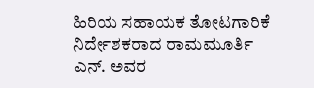ಹಿರಿಯ ಸಹಾಯಕ ತೋಟಗಾರಿಕೆ ನಿರ್ದೇಶಕರಾದ ರಾಮಮೂರ್ತಿ ಎನ್. ಅವರ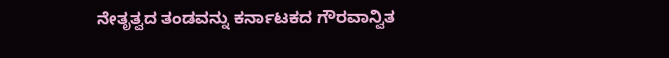ನೇತೃತ್ವದ ತಂಡವನ್ನು ಕರ್ನಾಟಕದ ಗೌರವಾನ್ವಿತ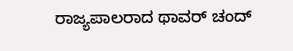ರಾಜ್ಯಪಾಲರಾದ ಥಾವರ್ ಚಂದ್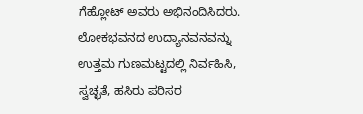ಗೆಹ್ಲೋಟ್ ಅವರು ಅಭಿನಂದಿಸಿದರು.
ಲೋಕಭವನದ ಉದ್ಯಾನವನವನ್ನು ಉತ್ತಮ ಗುಣಮಟ್ಟದಲ್ಲಿ ನಿರ್ವಹಿಸಿ, ಸ್ವಚ್ಛತೆ, ಹಸಿರು ಪರಿಸರ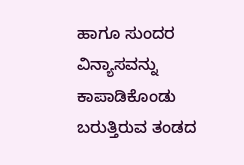ಹಾಗೂ ಸುಂದರ ವಿನ್ಯಾಸವನ್ನು ಕಾಪಾಡಿಕೊಂಡು ಬರುತ್ತಿರುವ ತಂಡದ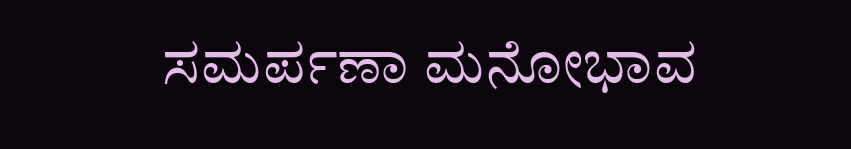ಸಮರ್ಪಣಾ ಮನೋಭಾವ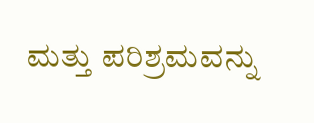ಮತ್ತು ಪರಿಶ್ರಮವನ್ನು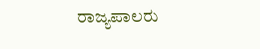ರಾಜ್ಯಪಾಲರು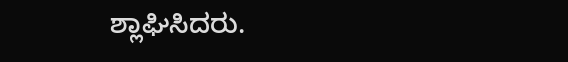ಶ್ಲಾಘಿಸಿದರು.